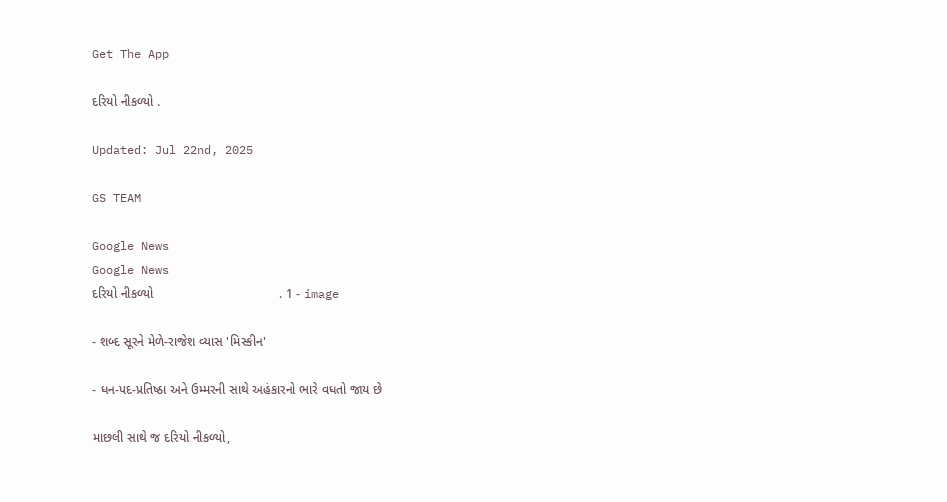Get The App

દરિયો નીકળ્યો .

Updated: Jul 22nd, 2025

GS TEAM

Google News
Google News
દરિયો નીકળ્યો                                   . 1 - image

- શબ્દ સૂરને મેળે-રાજેશ વ્યાસ 'મિસ્કીન'

- ધન-પદ-પ્રતિષ્ઠા અને ઉમ્મરની સાથે અહંકારનો ભારે વધતો જાય છે

માછલી સાથે જ દરિયો નીકળ્યો,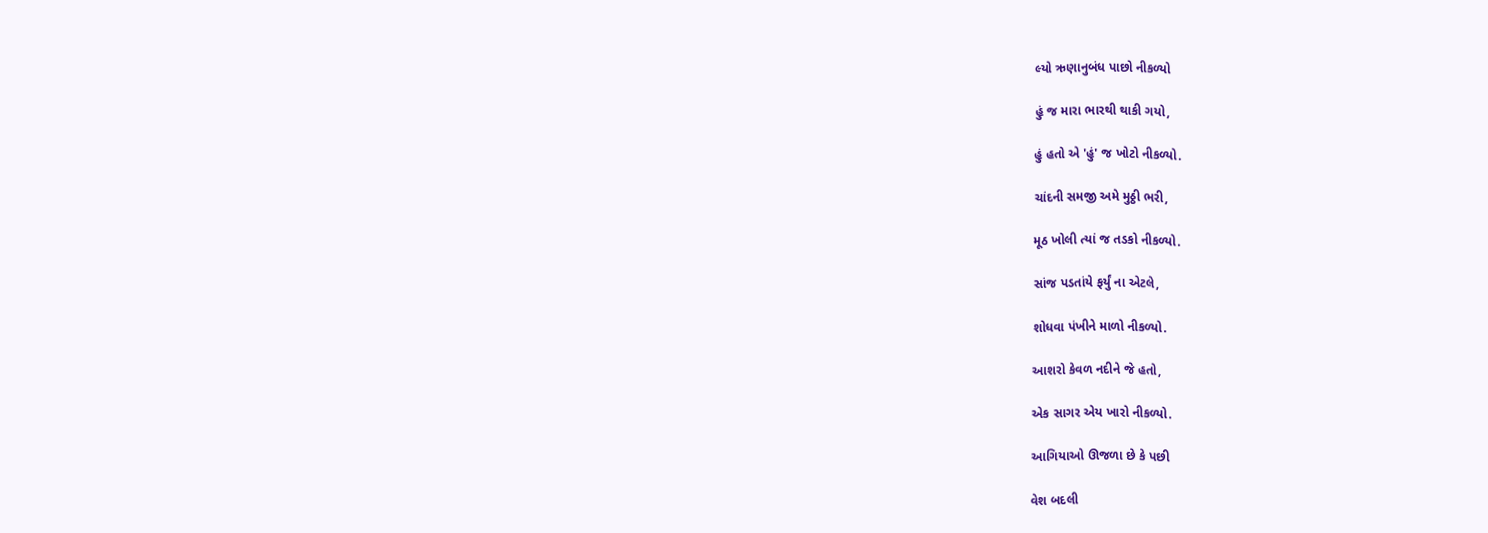લ્યો ઋણાનુબંધ પાછો નીકળ્યો

હું જ મારા ભારથી થાકી ગયો,

હું હતો એ 'હું' જ ખોટો નીકળ્યો.

ચાંદની સમજી અમે મુઠ્ઠી ભરી,

મૂઠ ખોલી ત્યાં જ તડકો નીકળ્યો.

સાંજ પડતાંયે ફર્યું ના એટલે,

શોધવા પંખીને માળો નીકળ્યો.

આશરો કેવળ નદીને જે હતો,

એક સાગર એય ખારો નીકળ્યો.

આગિયાઓ ઊજળા છે કે પછી

વેશ બદલી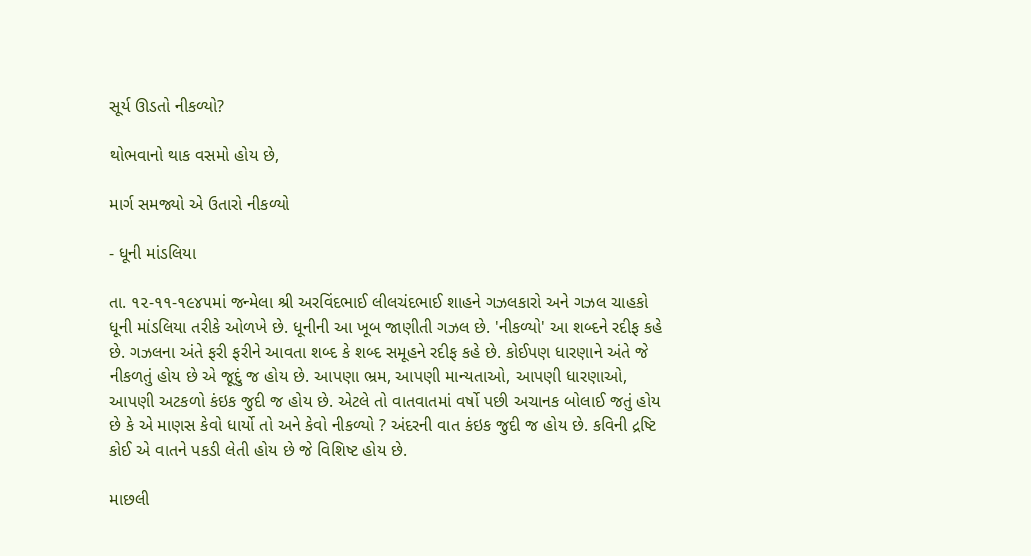સૂર્ય ઊડતો નીકળ્યો?

થોભવાનો થાક વસમો હોય છે,

માર્ગ સમજ્યો એ ઉતારો નીકળ્યો

- ધૂની માંડલિયા

તા. ૧૨-૧૧-૧૯૪૫માં જન્મેલા શ્રી અરવિંદભાઈ લીલચંદભાઈ શાહને ગઝલકારો અને ગઝલ ચાહકો ધૂની માંડલિયા તરીકે ઓળખે છે. ધૂનીની આ ખૂબ જાણીતી ગઝલ છે. 'નીકળ્યો' આ શબ્દને રદીફ કહે છે. ગઝલના અંતે ફરી ફરીને આવતા શબ્દ કે શબ્દ સમૂહને રદીફ કહે છે. કોઈપણ ધારણાને અંતે જે નીકળતું હોય છે એ જૂદું જ હોય છે. આપણા ભ્રમ, આપણી માન્યતાઓ, આપણી ધારણાઓ, આપણી અટકળો કંઇક જુદી જ હોય છે. એટલે તો વાતવાતમાં વર્ષો પછી અચાનક બોલાઈ જતું હોય છે કે એ માણસ કેવો ધાર્યો તો અને કેવો નીકળ્યો ? અંદરની વાત કંઇક જુદી જ હોય છે. કવિની દ્રષ્ટિ કોઈ એ વાતને પકડી લેતી હોય છે જે વિશિષ્ટ હોય છે.

માછલી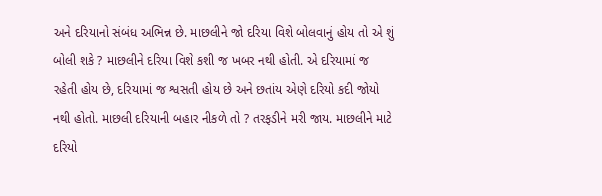અને દરિયાનો સંબંધ અભિન્ન છે. માછલીને જો દરિયા વિશે બોલવાનું હોય તો એ શું બોલી શકે ? માછલીને દરિયા વિશે કશી જ ખબર નથી હોતી. એ દરિયામાં જ રહેતી હોય છે, દરિયામાં જ શ્વસતી હોય છે અને છતાંય એણે દરિયો કદી જોયો નથી હોતો. માછલી દરિયાની બહાર નીકળે તો ? તરફડીને મરી જાય. માછલીને માટે દરિયો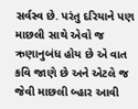સર્વસ્વ છે. પરંતુ દરિયાને પણ માછલી સાથે એવો જ ઋણાનુબંધ હોય છે એ વાત કવિ જાણે છે અને એટલે જ જેવી માછલી બ્હાર આવી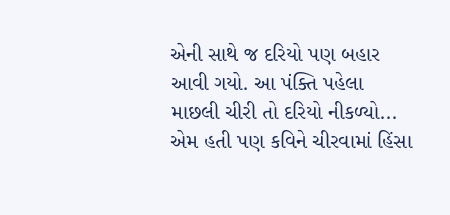એની સાથે જ દરિયો પણ બહાર આવી ગયો. આ પંક્તિ પહેલા માછલી ચીરી તો દરિયો નીકળ્યો... એમ હતી પણ કવિને ચીરવામાં હિંસા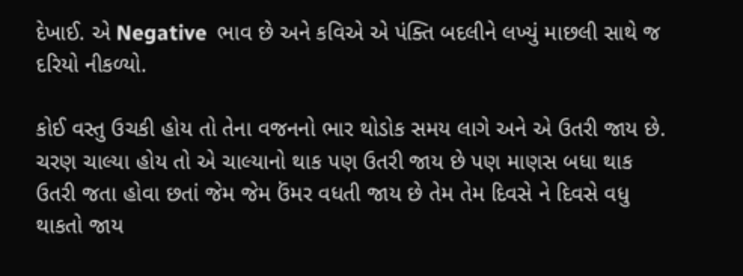દેખાઈ. એ Negative  ભાવ છે અને કવિએ એ પંક્તિ બદલીને લખ્યું માછલી સાથે જ દરિયો નીકળ્યો.

કોઈ વસ્તુ ઉચકી હોય તો તેના વજનનો ભાર થોડોક સમય લાગે અને એ ઉતરી જાય છે. ચરણ ચાલ્યા હોય તો એ ચાલ્યાનો થાક પણ ઉતરી જાય છે પણ માણસ બધા થાક ઉતરી જતા હોવા છતાં જેમ જેમ ઉંમર વધતી જાય છે તેમ તેમ દિવસે ને દિવસે વધુ થાકતો જાય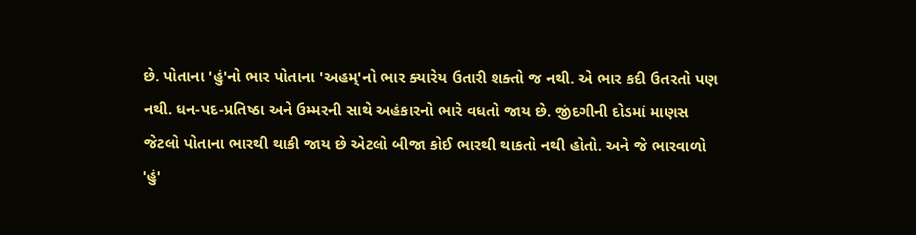છે. પોતાના 'હું'નો ભાર પોતાના 'અહમ્'નો ભાર ક્યારેય ઉતારી શક્તો જ નથી. એ ભાર કદી ઉતરતો પણ નથી. ધન-પદ-પ્રતિષ્ઠા અને ઉમ્મરની સાથે અહંકારનો ભારે વધતો જાય છે. જીંદગીની દોડમાં માણસ જેટલો પોતાના ભારથી થાકી જાય છે એટલો બીજા કોઈ ભારથી થાકતો નથી હોતો. અને જે ભારવાળો 'હું'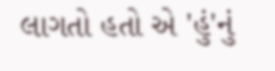લાગતો હતો એ 'હું'નું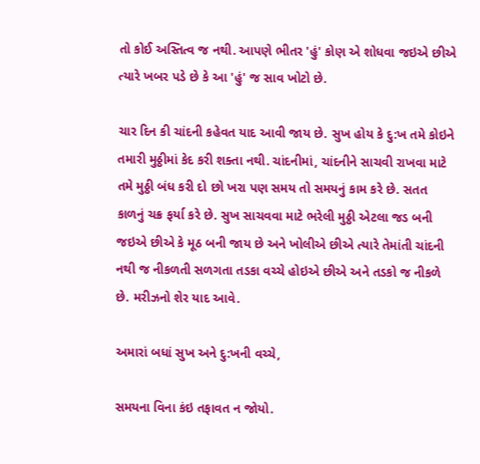તો કોઈ અસ્તિત્વ જ નથી. આપણે ભીતર 'હું' કોણ એ શોધવા જઇએ છીએ ત્યારે ખબર પડે છે કે આ 'હું' જ સાવ ખોટો છે.

ચાર દિન કી ચાંદની કહેવત યાદ આવી જાય છે. સુખ હોય કે દુ:ખ તમે કોઇને તમારી મુઠ્ઠીમાં કેદ કરી શક્તા નથી. ચાંદનીમાં, ચાંદનીને સાચવી રાખવા માટે તમે મુઠ્ઠી બંધ કરી દો છો ખરા પણ સમય તો સમયનું કામ કરે છે. સતત કાળનું ચક્ર ફર્યા કરે છે. સુખ સાચવવા માટે ભરેલી મુઠ્ઠી એટલા જડ બની જઇએ છીએ કે મૂઠ બની જાય છે અને ખોલીએ છીએ ત્યારે તેમાંતી ચાંદની નથી જ નીકળતી સળગતા તડકા વચ્ચે હોઇએ છીએ અને તડકો જ નીકળે છે. મરીઝનો શેર યાદ આવે.

અમારાં બધાં સુખ અને દુ:ખની વચ્ચે,

સમયના વિના કંઇ તફાવત ન જોયો.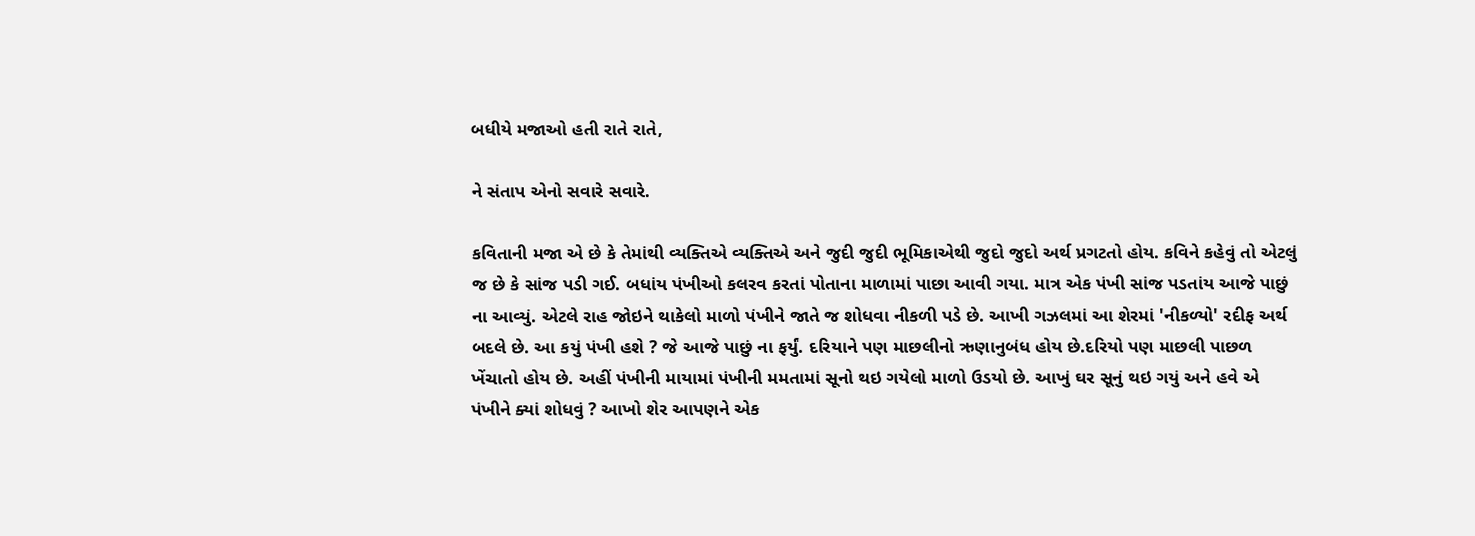બધીયે મજાઓ હતી રાતે રાતે,

ને સંતાપ એનો સવારે સવારે.

કવિતાની મજા એ છે કે તેમાંથી વ્યક્તિએ વ્યક્તિએ અને જુદી જુદી ભૂમિકાએથી જુદો જુદો અર્થ પ્રગટતો હોય. કવિને કહેવું તો એટલું જ છે કે સાંજ પડી ગઈ. બધાંય પંખીઓ કલરવ કરતાં પોતાના માળામાં પાછા આવી ગયા. માત્ર એક પંખી સાંજ પડતાંય આજે પાછું ના આવ્યું. એટલે રાહ જોઇને થાકેલો માળો પંખીને જાતે જ શોધવા નીકળી પડે છે. આખી ગઝલમાં આ શેરમાં 'નીકળ્યો' રદીફ અર્થ બદલે છે. આ કયું પંખી હશે ? જે આજે પાછું ના ફર્યું. દરિયાને પણ માછલીનો ઋણાનુબંધ હોય છે.દરિયો પણ માછલી પાછળ ખેંચાતો હોય છે. અહીં પંખીની માયામાં પંખીની મમતામાં સૂનો થઇ ગયેલો માળો ઉડયો છે. આખું ઘર સૂનું થઇ ગયું અને હવે એ પંખીને ક્યાં શોધવું ? આખો શેર આપણને એક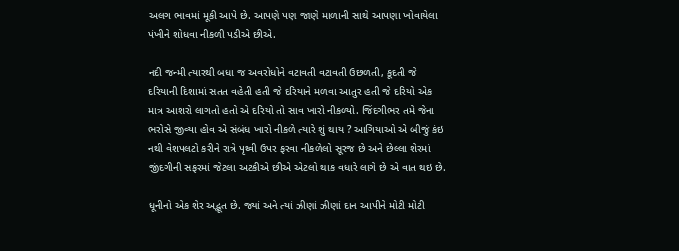અલગ ભાવમાં મૂકી આપે છે. આપણે પણ જાણે માળાની સાથે આપણા ખોવાયેલા પંખીને શોધવા નીકળી પડીએ છીએ.

નદી જન્મી ત્યારથી બધા જ અવરોધોને વટાવતી વટાવતી ઉછળતી, કૂદતી જે દરિયાની દિશામાં સતત વહેતી હતી જે દરિયાને મળવા આતુર હતી જે દરિયો એક માત્ર આશરો લાગતો હતો એ દરિયો તો સાવ ખારો નીકળ્યો. જિંદગીભર તમે જેના ભરોસે જીવ્યા હોવ એ સંબંધ ખારો નીકળે ત્યારે શું થાય ? આગિયાઓ એ બીજું કંઇ નથી વેશપલટો કરીને રાત્રે પૃથ્વી ઉપર ફરવા નીકળેલો સૂરજ છે અને છેલ્લા શેરમાં જીંદગીની સફરમાં જેટલા અટકીએ છીએ એટલો થાક વધારે લાગે છે એ વાત થઇ છે.

ધૂનીનો એક શેર અદ્ભૂત છે. જ્યાં અને ત્યાં ઝીણાં ઝીણાં દાન આપીને મોટી મોટી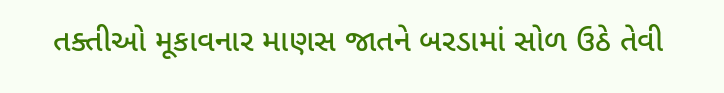તક્તીઓ મૂકાવનાર માણસ જાતને બરડામાં સોળ ઉઠે તેવી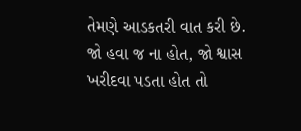તેમણે આડકતરી વાત કરી છે. જો હવા જ ના હોત, જો શ્વાસ ખરીદવા પડતા હોત તો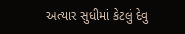અત્યાર સુધીમાં કેટલું દેવુ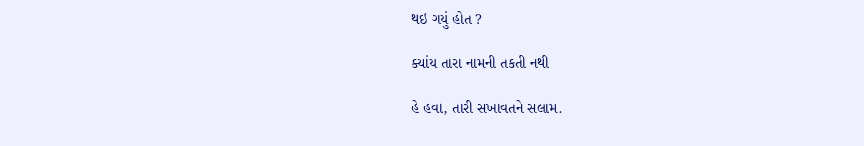થઇ ગયું હોત ?

ક્યાંય તારા નામની તકતી નથી

હે હવા, તારી સખાવતને સલામ.